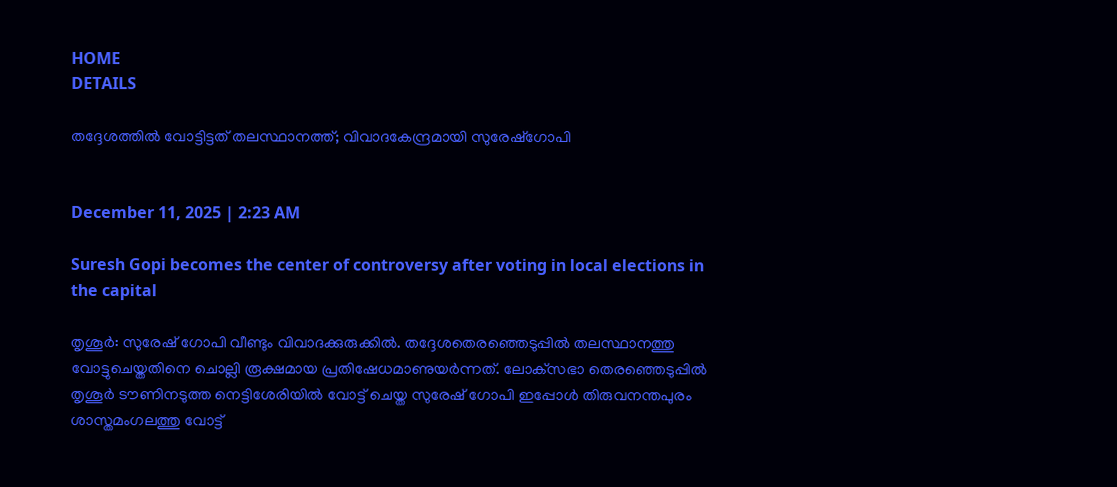HOME
DETAILS

തദ്ദേശത്തില്‍ വോട്ടിട്ടത് തലസ്ഥാനത്ത്; വിവാദകേന്ദ്രമായി സുരേഷ്‌ഗോപി


December 11, 2025 | 2:23 AM

Suresh Gopi becomes the center of controversy after voting in local elections in the capital

തൃശൂര്‍: സുരേഷ് ഗോപി വീണ്ടും വിവാദക്കുരുക്കിൽ. തദ്ദേശതെരഞ്ഞെടുപ്പില്‍ തലസ്ഥാനത്തു വോട്ടുചെയ്തതിനെ ചൊല്ലി രൂക്ഷമായ പ്രതിഷേധമാണുയര്‍ന്നത്. ലോക്‌സഭാ തെരഞ്ഞെടുപ്പില്‍ തൃശൂര്‍ ടൗണിനടുത്ത നെട്ടിശേരിയില്‍ വോട്ട് ചെയ്ത സുരേഷ് ഗോപി ഇപ്പോള്‍ തിരുവനന്തപുരം ശാസ്തമംഗലത്തു വോട്ട്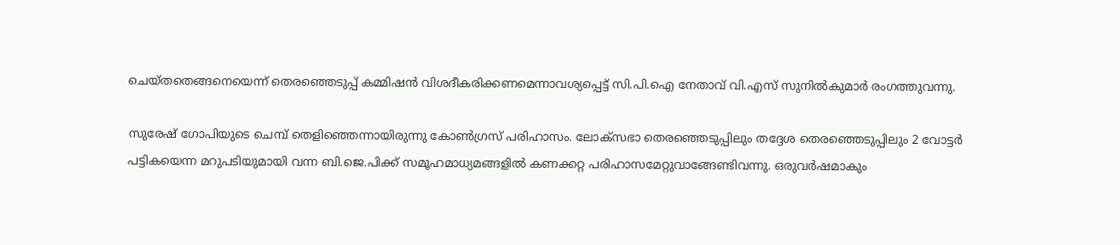ചെയ്തതെങ്ങനെയെന്ന് തെരഞ്ഞെടുപ്പ് കമ്മിഷന്‍ വിശദീകരിക്കണമെന്നാവശ്യപ്പെട്ട് സി.പി.ഐ നേതാവ് വി.എസ് സുനില്‍കുമാര്‍ രംഗത്തുവന്നു.

സുരേഷ് ഗോപിയുടെ ചെമ്പ് തെളിഞ്ഞെന്നായിരുന്നു കോണ്‍ഗ്രസ് പരിഹാസം. ലോക്‌സഭാ തെരഞ്ഞെടുപ്പിലും തദ്ദേശ തെരഞ്ഞെടുപ്പിലും 2 വോട്ടര്‍ പട്ടികയെന്ന മറുപടിയുമായി വന്ന ബി.ജെ.പിക്ക് സമൂഹമാധ്യമങ്ങളില്‍ കണക്കറ്റ പരിഹാസമേറ്റുവാങ്ങേണ്ടിവന്നു. ഒരുവര്‍ഷമാകും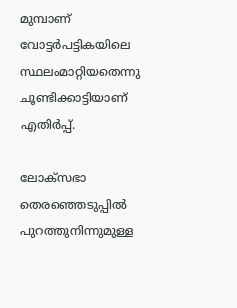മുമ്പാണ് വോട്ടര്‍പട്ടികയിലെ സ്ഥലംമാറ്റിയതെന്നു ചൂണ്ടിക്കാട്ടിയാണ് എതിര്‍പ്പ്.

ലോക്‌സഭാ തെരഞ്ഞെടുപ്പില്‍ പുറത്തുനിന്നുമുള്ള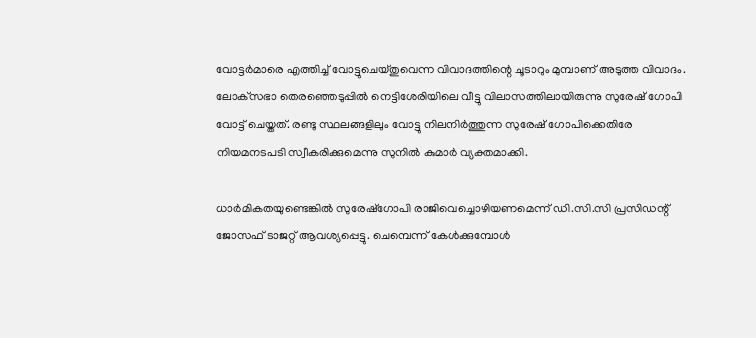വോട്ടര്‍മാരെ എത്തിച്ച് വോട്ടുചെയ്തുവെന്ന വിവാദത്തിന്റെ ചൂടാറും മുമ്പാണ് അടുത്ത വിവാദം. ലോക്‌സഭാ തെരഞ്ഞെടുപ്പില്‍ നെട്ടിശേരിയിലെ വീട്ടു വിലാസത്തിലായിരുന്നു സുരേഷ് ഗോപി വോട്ട് ചെയ്തത്. രണ്ടു സ്ഥലങ്ങളിലും വോട്ടു നിലനിര്‍ത്തുന്ന സുരേഷ് ഗോപിക്കെതിരേ നിയമനടപടി സ്വീകരിക്കുമെന്നു സുനില്‍ കുമാര്‍ വ്യക്തമാക്കി.

ധാര്‍മികതയുണ്ടെങ്കില്‍ സുരേഷ്‌ഗോപി രാജിവെച്ചൊഴിയണമെന്ന് ഡി.സി.സി പ്രസിഡന്റ് ജോസഫ് ടാജറ്റ് ആവശ്യപ്പെട്ടു. ചെമ്പെന്ന് കേള്‍ക്കുമ്പോള്‍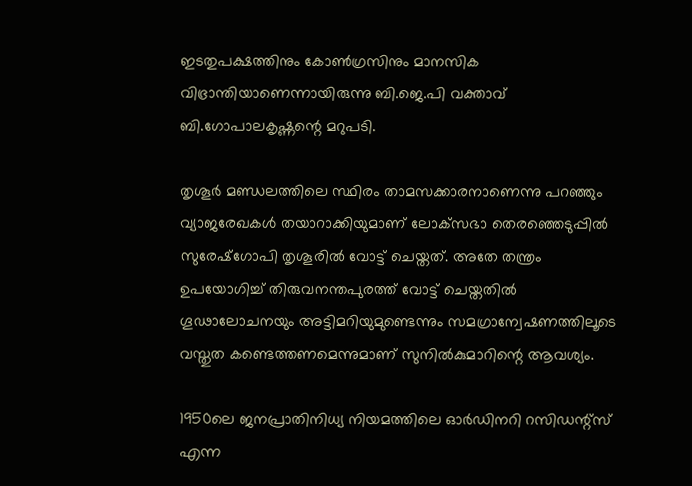ഇടതുപക്ഷത്തിനും കോണ്‍ഗ്രസിനും മാനസിക വിഭ്രാന്തിയാണെന്നായിരുന്നു ബി.ജെ.പി വക്താവ് ബി.ഗോപാലകൃഷ്ണന്റെ മറുപടി.

തൃശൂര്‍ മണ്ഡലത്തിലെ സ്ഥിരം താമസക്കാരനാണെന്നു പറഞ്ഞും വ്യാജരേഖകള്‍ തയാറാക്കിയുമാണ് ലോക്‌സഭാ തെരഞ്ഞെടുപ്പില്‍ സുരേഷ്‌ഗോപി തൃശൂരില്‍ വോട്ട് ചെയ്തത്. അതേ തന്ത്രം ഉപയോഗിച്ച് തിരുവനന്തപുരത്ത് വോട്ട് ചെയ്തതില്‍ ഗൂഢാലോചനയും അട്ടിമറിയുമുണ്ടെന്നും സമഗ്രാന്വേഷണത്തിലൂടെ വസ്തുത കണ്ടെത്തണമെന്നുമാണ് സുനില്‍കുമാറിന്റെ ആവശ്യം.

1950ലെ ജനപ്രാതിനിധ്യ നിയമത്തിലെ ഓര്‍ഡിനറി റസിഡന്റ്‌സ് എന്ന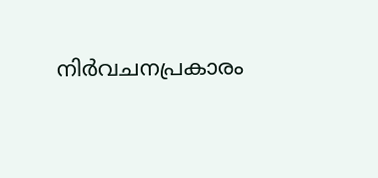നിര്‍വചനപ്രകാരം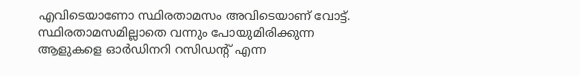എവിടെയാണോ സ്ഥിരതാമസം അവിടെയാണ് വോട്ട്. സ്ഥിരതാമസമില്ലാതെ വന്നും പോയുമിരിക്കുന്ന ആളുകളെ ഓര്‍ഡിനറി റസിഡന്റ് എന്ന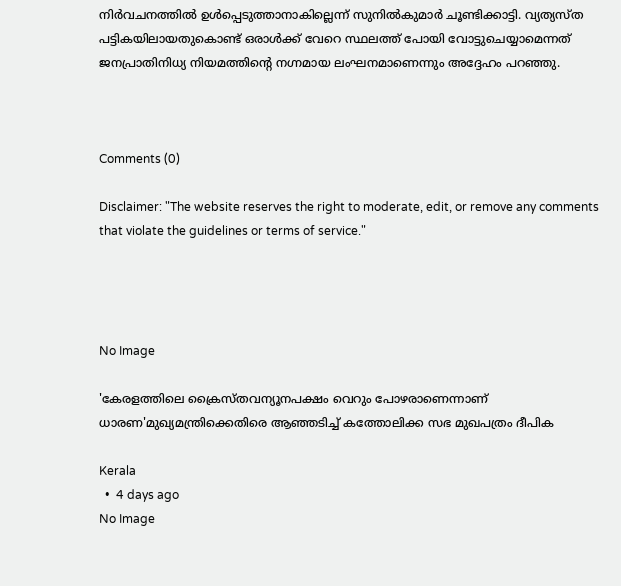നിര്‍വചനത്തില്‍ ഉള്‍പ്പെടുത്താനാകില്ലെന്ന് സുനില്‍കുമാര്‍ ചൂണ്ടിക്കാട്ടി. വ്യത്യസ്ത പട്ടികയിലായതുകൊണ്ട് ഒരാള്‍ക്ക് വേറെ സ്ഥലത്ത് പോയി വോട്ടുചെയ്യാമെന്നത് ജനപ്രാതിനിധ്യ നിയമത്തിന്റെ നഗ്നമായ ലംഘനമാണെന്നും അദ്ദേഹം പറഞ്ഞു.



Comments (0)

Disclaimer: "The website reserves the right to moderate, edit, or remove any comments that violate the guidelines or terms of service."




No Image

'കേരളത്തിലെ ക്രൈസ്തവന്യൂനപക്ഷം വെറും പോഴരാണെന്നാണ് ധാരണ'മുഖ്യമന്ത്രിക്കെതിരെ ആഞ്ഞടിച്ച് കത്തോലിക്ക സഭ മുഖപത്രം ദീപിക

Kerala
  •  4 days ago
No Image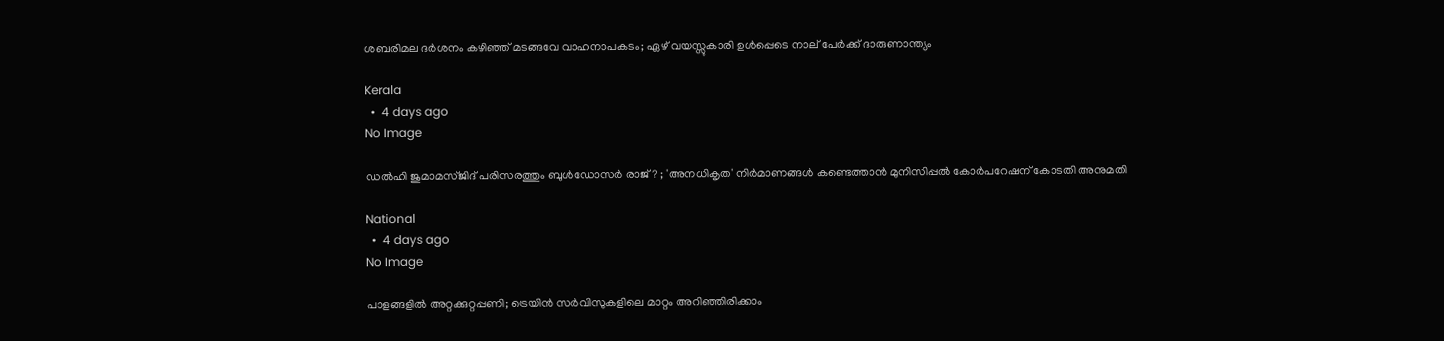ശബരിമല ദര്‍ശനം കഴിഞ്ഞ് മടങ്ങവേ വാഹനാപകടം; ഏഴ് വയസ്സുകാരി ഉള്‍പ്പെടെ നാല് പേര്‍ക്ക് ദാരുണാന്ത്യം

Kerala
  •  4 days ago
No Image

ഡല്‍ഹി ജുമാമസ്ജിദ് പരിസരത്തും ബുള്‍ഡോസര്‍ രാജ്? ; 'അനധികൃത' നിര്‍മാണങ്ങള്‍ കണ്ടെത്താന്‍ മുനിസിപ്പല്‍ കോര്‍പറേഷന് കോടതി അനുമതി

National
  •  4 days ago
No Image

പാളങ്ങളിൽ അറ്റക്കുറ്റപ്പണി; ട്രെയിൻ സർവിസുകളിലെ മാറ്റം അറിഞ്ഞിരിക്കാം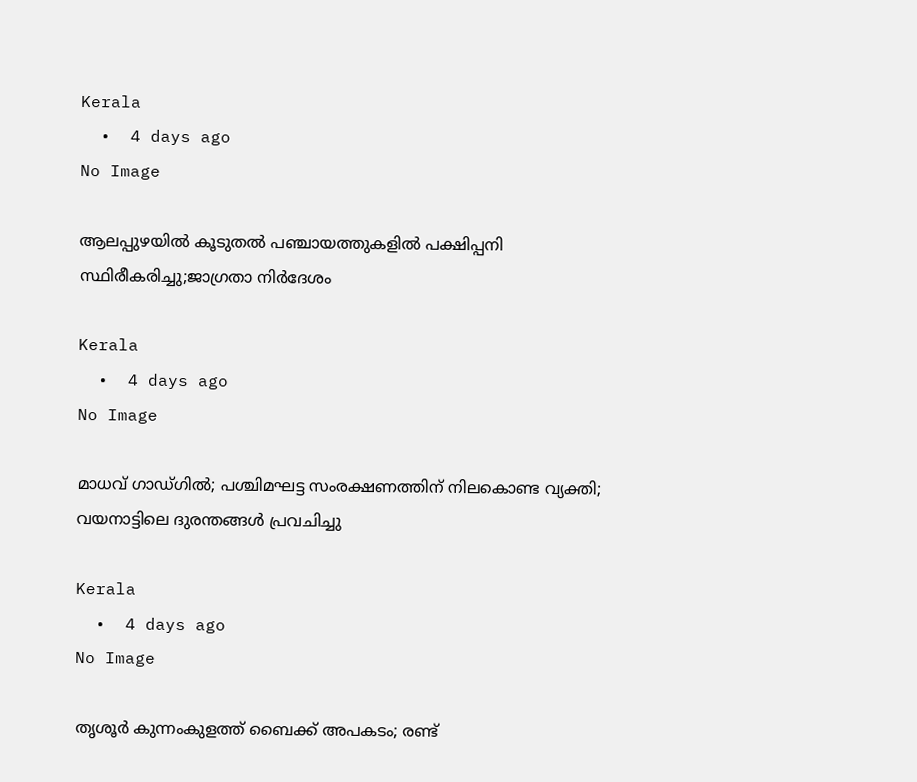Kerala
  •  4 days ago
No Image

ആലപ്പുഴയില്‍ കൂടുതല്‍ പഞ്ചായത്തുകളില്‍ പക്ഷിപ്പനി സ്ഥിരീകരിച്ചു;ജാഗ്രതാ നിര്‍ദേശം

Kerala
  •  4 days ago
No Image

മാധവ് ഗാഡ്ഗില്‍; പശ്ചിമഘട്ട സംരക്ഷണത്തിന് നിലകൊണ്ട വ്യക്തി; വയനാട്ടിലെ ദുരന്തങ്ങൾ പ്രവചിച്ചു

Kerala
  •  4 days ago
No Image

തൃശൂര്‍ കുന്നംകുളത്ത് ബൈക്ക് അപകടം; രണ്ട്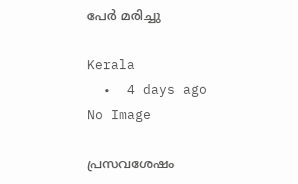പേര്‍ മരിച്ചു

Kerala
  •  4 days ago
No Image

പ്രസവശേഷം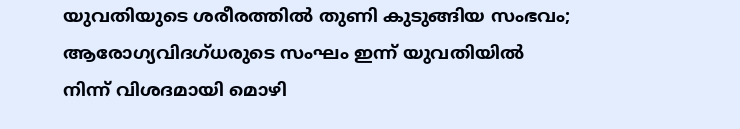യുവതിയുടെ ശരീരത്തില്‍ തുണി കുടുങ്ങിയ സംഭവം; ആരോഗ്യവിദഗ്ധരുടെ സംഘം ഇന്ന് യുവതിയില്‍ നിന്ന് വിശദമായി മൊഴി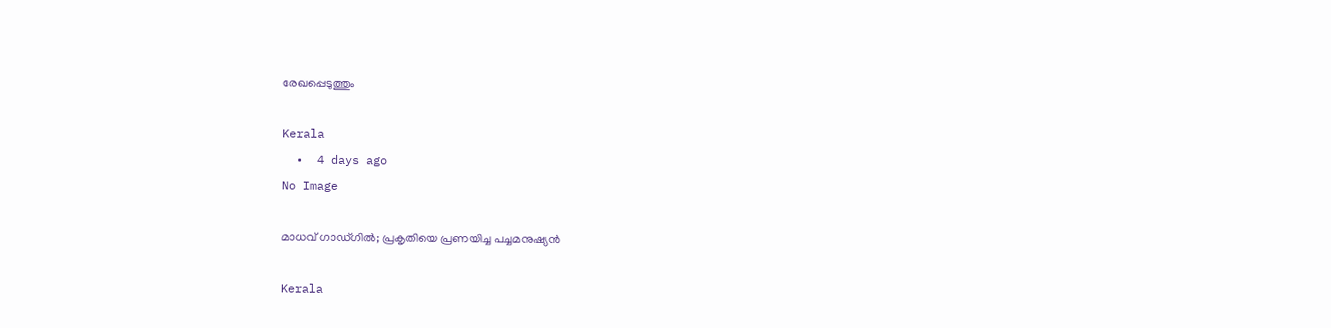രേഖപ്പെടുത്തും

Kerala
  •  4 days ago
No Image

മാധവ് ഗാഡ്ഗില്‍; പ്രകൃതിയെ പ്രണയിച്ച പച്ചമനുഷ്യന്‍

Kerala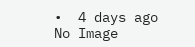•  4 days ago
No Image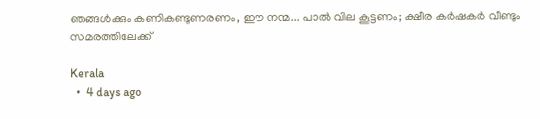ഞങ്ങൾക്കും കണികണ്ടുണരണം, ഈ നന്മ... പാൽ വില കൂട്ടണം; ക്ഷീര കർഷകർ വീണ്ടും സമരത്തിലേക്ക്

Kerala
  •  4 days ago